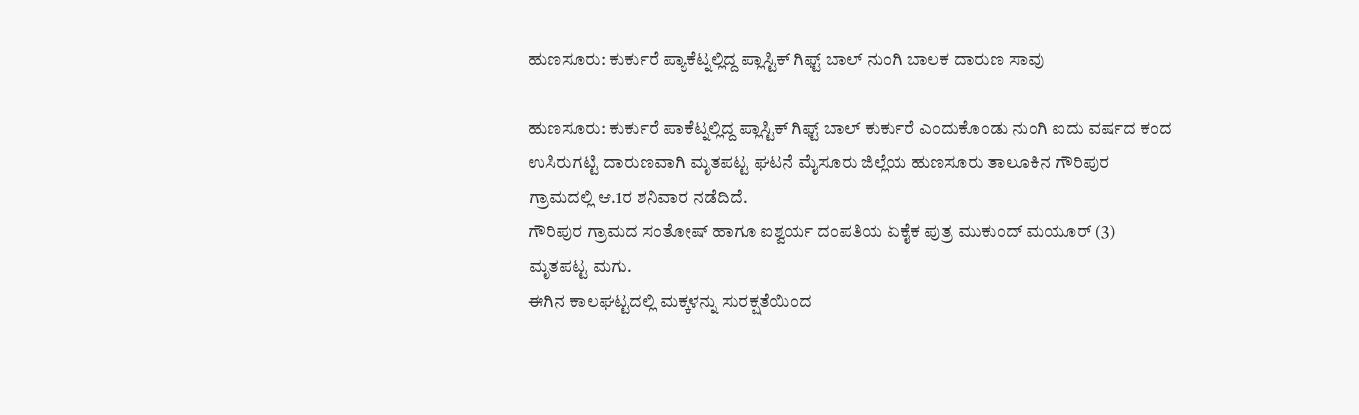ಹುಣಸೂರು: ಕುರ್ಕುರೆ ಪ್ಯಾಕೆಟ್ನಲ್ಲಿದ್ದ ಪ್ಲಾಸ್ಟಿಕ್ ಗಿಫ್ಟ್ ಬಾಲ್ ನುಂಗಿ ಬಾಲಕ ದಾರುಣ ಸಾವು

ಹುಣಸೂರು: ಕುರ್ಕುರೆ ಪಾಕೆಟ್ನಲ್ಲಿದ್ದ ಪ್ಲಾಸ್ಟಿಕ್ ಗಿಫ್ಟ್ ಬಾಲ್ ಕುರ್ಕುರೆ ಎಂದುಕೊಂಡು ನುಂಗಿ ಐದು ವರ್ಷದ ಕಂದ ಉಸಿರುಗಟ್ಟಿ ದಾರುಣವಾಗಿ ಮೃತಪಟ್ಟ ಘಟನೆ ಮೈಸೂರು ಜಿಲ್ಲೆಯ ಹುಣಸೂರು ತಾಲೂಕಿನ ಗೌರಿಪುರ ಗ್ರಾಮದಲ್ಲಿ ಆ.1ರ ಶನಿವಾರ ನಡೆದಿದೆ.
ಗೌರಿಪುರ ಗ್ರಾಮದ ಸಂತೋಷ್ ಹಾಗೂ ಐಶ್ವರ್ಯ ದಂಪತಿಯ ಏಕೈಕ ಪುತ್ರ ಮುಕುಂದ್ ಮಯೂರ್ (3) ಮೃತಪಟ್ಟ ಮಗು.
ಈಗಿನ ಕಾಲಘಟ್ಟದಲ್ಲಿ ಮಕ್ಕಳನ್ನು ಸುರಕ್ಷತೆಯಿಂದ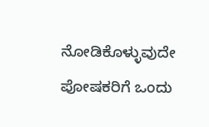ನೋಡಿಕೊಳ್ಳುವುದೇ ಪೋಷಕರಿಗೆ ಒಂದು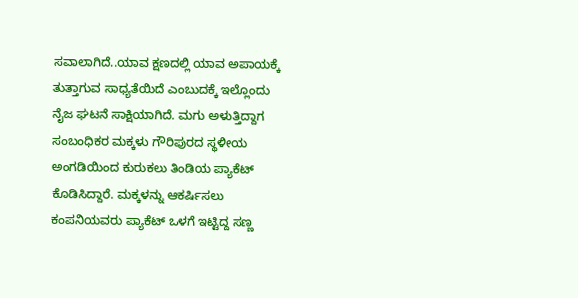ಸವಾಲಾಗಿದೆ..ಯಾವ ಕ್ಷಣದಲ್ಲಿ ಯಾವ ಅಪಾಯಕ್ಕೆ ತುತ್ತಾಗುವ ಸಾಧ್ಯತೆಯಿದೆ ಎಂಬುದಕ್ಕೆ ಇಲ್ಲೊಂದು ನೈಜ ಘಟನೆ ಸಾಕ್ಷಿಯಾಗಿದೆ. ಮಗು ಅಳುತ್ತಿದ್ದಾಗ ಸಂಬಂಧಿಕರ ಮಕ್ಕಳು ಗೌರಿಪುರದ ಸ್ಥಳೀಯ ಅಂಗಡಿಯಿಂದ ಕುರುಕಲು ತಿಂಡಿಯ ಪ್ಯಾಕೆಟ್ ಕೊಡಿಸಿದ್ದಾರೆ. ಮಕ್ಕಳನ್ನು ಆಕರ್ಷಿಸಲು ಕಂಪನಿಯವರು ಪ್ಯಾಕೆಟ್ ಒಳಗೆ ಇಟ್ಟಿದ್ದ ಸಣ್ಣ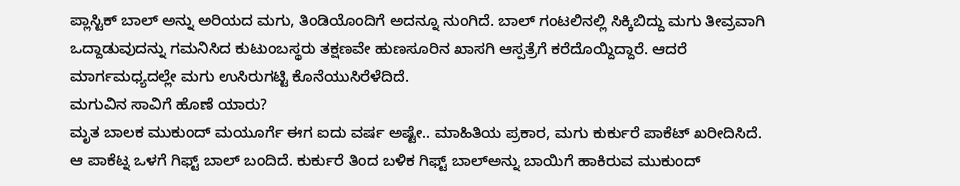ಪ್ಲಾಸ್ಟಿಕ್ ಬಾಲ್ ಅನ್ನು ಅರಿಯದ ಮಗು, ತಿಂಡಿಯೊಂದಿಗೆ ಅದನ್ನೂ ನುಂಗಿದೆ. ಬಾಲ್ ಗಂಟಲಿನಲ್ಲಿ ಸಿಕ್ಕಿಬಿದ್ದು ಮಗು ತೀವ್ರವಾಗಿ ಒದ್ದಾಡುವುದನ್ನು ಗಮನಿಸಿದ ಕುಟುಂಬಸ್ಥರು ತಕ್ಷಣವೇ ಹುಣಸೂರಿನ ಖಾಸಗಿ ಆಸ್ಪತ್ರೆಗೆ ಕರೆದೊಯ್ದಿದ್ದಾರೆ. ಆದರೆ ಮಾರ್ಗಮಧ್ಯದಲ್ಲೇ ಮಗು ಉಸಿರುಗಟ್ಟಿ ಕೊನೆಯುಸಿರೆಳೆದಿದೆ.
ಮಗುವಿನ ಸಾವಿಗೆ ಹೊಣೆ ಯಾರು?
ಮೃತ ಬಾಲಕ ಮುಕುಂದ್ ಮಯೂರ್ಗೆ ಈಗ ಐದು ವರ್ಷ ಅಷ್ಟೇ.. ಮಾಹಿತಿಯ ಪ್ರಕಾರ, ಮಗು ಕುರ್ಕುರೆ ಪಾಕೆಟ್ ಖರೀದಿಸಿದೆ. ಆ ಪಾಕೆಟ್ನ ಒಳಗೆ ಗಿಫ್ಟ್ ಬಾಲ್ ಬಂದಿದೆ. ಕುರ್ಕುರೆ ತಿಂದ ಬಳಿಕ ಗಿಫ್ಟ್ ಬಾಲ್ಅನ್ನು ಬಾಯಿಗೆ ಹಾಕಿರುವ ಮುಕುಂದ್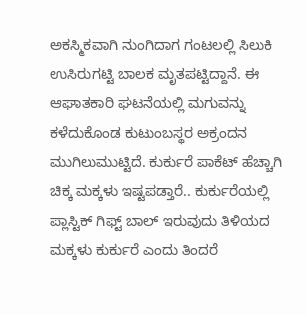ಅಕಸ್ಮಿಕವಾಗಿ ನುಂಗಿದಾಗ ಗಂಟಲಲ್ಲಿ ಸಿಲುಕಿ ಉಸಿರುಗಟ್ಟಿ ಬಾಲಕ ಮೃತಪಟ್ಟಿದ್ದಾನೆ. ಈ ಆಘಾತಕಾರಿ ಘಟನೆಯಲ್ಲಿ ಮಗುವನ್ನು ಕಳೆದುಕೊಂಡ ಕುಟುಂಬಸ್ಥರ ಅಕ್ರಂದನ ಮುಗಿಲುಮುಟ್ಟಿದೆ. ಕುರ್ಕುರೆ ಪಾಕೆಟ್ ಹೆಚ್ಚಾಗಿ ಚಿಕ್ಕ ಮಕ್ಕಳು ಇಷ್ಟಪಡ್ತಾರೆ.. ಕುರ್ಕುರೆಯಲ್ಲಿ ಪ್ಲಾಸ್ಟಿಕ್ ಗಿಫ್ಟ್ ಬಾಲ್ ಇರುವುದು ತಿಳಿಯದ ಮಕ್ಕಳು ಕುರ್ಕುರೆ ಎಂದು ತಿಂದರೆ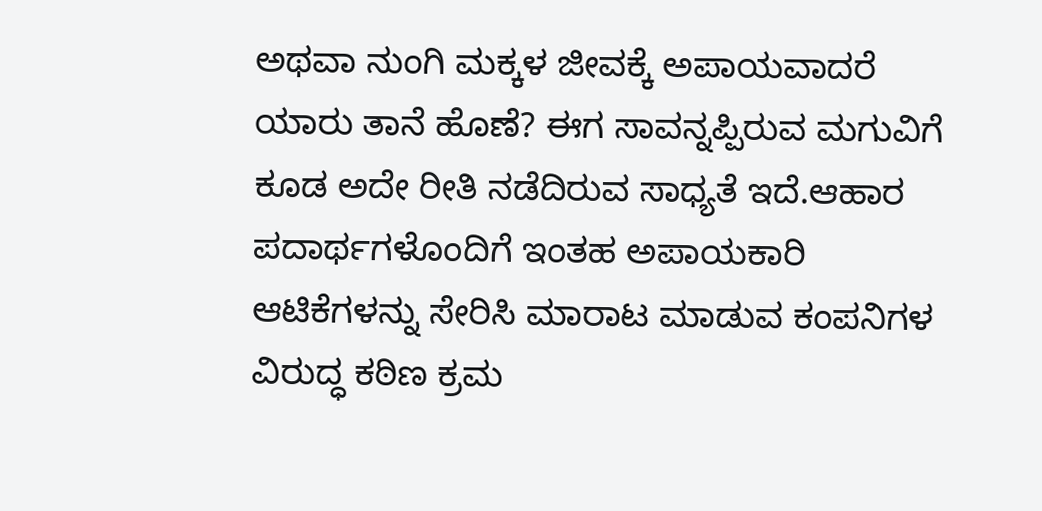ಅಥವಾ ನುಂಗಿ ಮಕ್ಕಳ ಜೀವಕ್ಕೆ ಅಪಾಯವಾದರೆ ಯಾರು ತಾನೆ ಹೊಣೆ? ಈಗ ಸಾವನ್ನಪ್ಪಿರುವ ಮಗುವಿಗೆ ಕೂಡ ಅದೇ ರೀತಿ ನಡೆದಿರುವ ಸಾಧ್ಯತೆ ಇದೆ.ಆಹಾರ ಪದಾರ್ಥಗಳೊಂದಿಗೆ ಇಂತಹ ಅಪಾಯಕಾರಿ ಆಟಿಕೆಗಳನ್ನು ಸೇರಿಸಿ ಮಾರಾಟ ಮಾಡುವ ಕಂಪನಿಗಳ ವಿರುದ್ಧ ಕಠಿಣ ಕ್ರಮ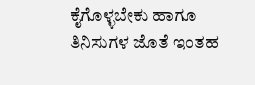ಕೈಗೊಳ್ಳಬೇಕು ಹಾಗೂ ತಿನಿಸುಗಳ ಜೊತೆ ಇಂತಹ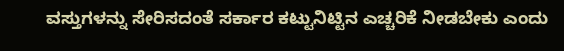ವಸ್ತುಗಳನ್ನು ಸೇರಿಸದಂತೆ ಸರ್ಕಾರ ಕಟ್ಟುನಿಟ್ಟಿನ ಎಚ್ಚರಿಕೆ ನೀಡಬೇಕು ಎಂದು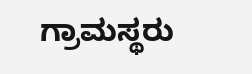ಗ್ರಾಮಸ್ಥರು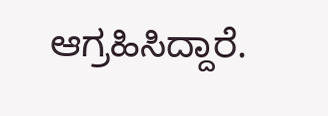ಆಗ್ರಹಿಸಿದ್ದಾರೆ.